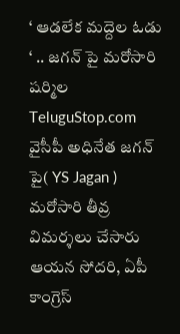‘ ఆడలేక మద్దెల ఓడు ‘ .. జగన్ పై మరోసారి షర్మిల
TeluguStop.com
వైసీపీ అధినేత జగన్ పై( YS Jagan ) మరోసారి తీవ్ర విమర్శలు చేసారు ఆయన సోదరి, ఏపీ కాంగ్రెస్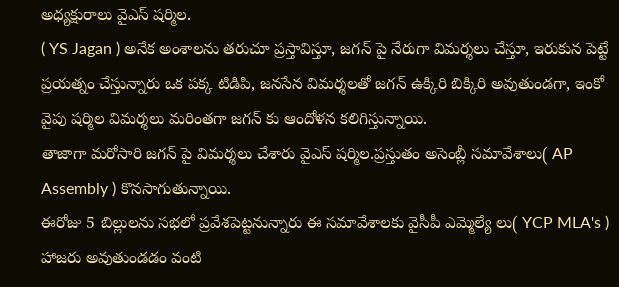అధ్యక్షురాలు వైఎస్ షర్మిల.
( YS Jagan ) అనేక అంశాలను తరుచూ ప్రస్తావిస్తూ, జగన్ పై నేరుగా విమర్శలు చేస్తూ, ఇరుకున పెట్టే ప్రయత్నం చేస్తున్నారు ఒక పక్క టిడిపి, జనసేన విమర్శలతో జగన్ ఉక్కిరి బిక్కిరి అవుతుండగా, ఇంకో వైపు షర్మిల విమర్శలు మరింతగా జగన్ కు ఆందోళన కలిగిస్తున్నాయి.
తాజాగా మరోసారి జగన్ పై విమర్శలు చేశారు వైఎస్ షర్మిల.ప్రస్తుతం అసెంబ్లీ సమావేశాలు( AP Assembly ) కొనసాగుతున్నాయి.
ఈరోజు 5 బిల్లులను సభలో ప్రవేశపెట్టనున్నారు ఈ సమావేశాలకు వైసీపీ ఎమ్మెల్యే లు( YCP MLA's ) హాజరు అవుతుండడం వంటి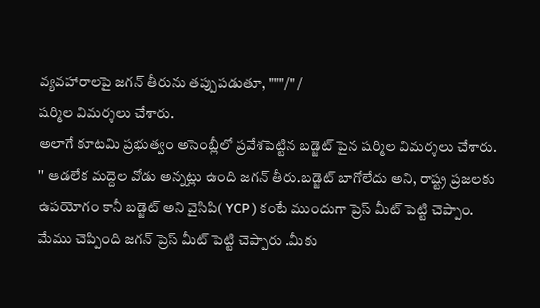వ్యవహారాలపై జగన్ తీరును తప్పుపడుతూ, """/" /
షర్మిల విమర్శలు చేశారు.
అలాగే కూటమి ప్రభుత్వం అసెంబ్లీలో ప్రవేశపెట్టిన బడ్జెట్ పైన షర్మిల విమర్శలు చేశారు.
'' ఆడలేక మద్దెల వోడు అన్నట్లు ఉంది జగన్ తీరు.బడ్జెట్ బాగోలేదు అని, రాష్ట్ర ప్రజలకు ఉపయోగం కానీ బడ్జెట్ అని వైసిపి( YCP ) కంటే ముందుగా ప్రెస్ మీట్ పెట్టి చెప్పాం.
మేము చెప్పింది జగన్ ప్రెస్ మీట్ పెట్టి చెప్పారు .మీకు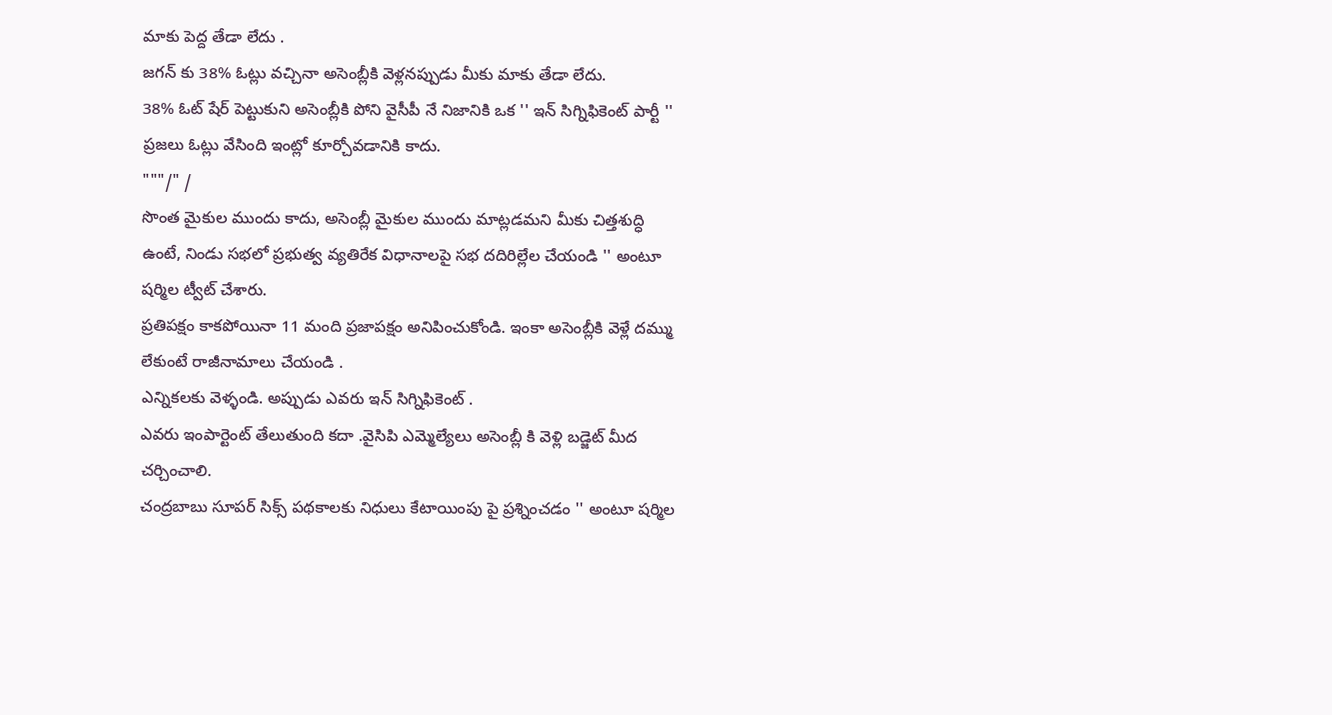మాకు పెద్ద తేడా లేదు .
జగన్ కు 38% ఓట్లు వచ్చినా అసెంబ్లీకి వెళ్లనప్పుడు మీకు మాకు తేడా లేదు.
38% ఓట్ షేర్ పెట్టుకుని అసెంబ్లీకి పోని వైసీపీ నే నిజానికి ఒక '' ఇన్ సిగ్నిఫికెంట్ పార్టీ '' ప్రజలు ఓట్లు వేసింది ఇంట్లో కూర్చోవడానికి కాదు.
"""/" /
సొంత మైకుల ముందు కాదు, అసెంబ్లీ మైకుల ముందు మాట్లడమని మీకు చిత్తశుద్ధి ఉంటే, నిండు సభలో ప్రభుత్వ వ్యతిరేక విధానాలపై సభ దదిరిల్లేల చేయండి '' అంటూ షర్మిల ట్వీట్ చేశారు.
ప్రతిపక్షం కాకపోయినా 11 మంది ప్రజాపక్షం అనిపించుకోండి. ఇంకా అసెంబ్లీకి వెళ్లే దమ్ము లేకుంటే రాజీనామాలు చేయండి .
ఎన్నికలకు వెళ్ళండి. అప్పుడు ఎవరు ఇన్ సిగ్నిఫికెంట్ .
ఎవరు ఇంపార్టెంట్ తేలుతుంది కదా .వైసిపి ఎమ్మెల్యేలు అసెంబ్లీ కి వెళ్లి బడ్జెట్ మీద చర్చించాలి.
చంద్రబాబు సూపర్ సిక్స్ పథకాలకు నిధులు కేటాయింపు పై ప్రశ్నించడం '' అంటూ షర్మిల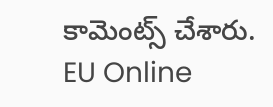కామెంట్స్ చేశారు.
EU Online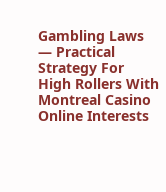Gambling Laws — Practical Strategy For High Rollers With Montreal Casino Online Interests